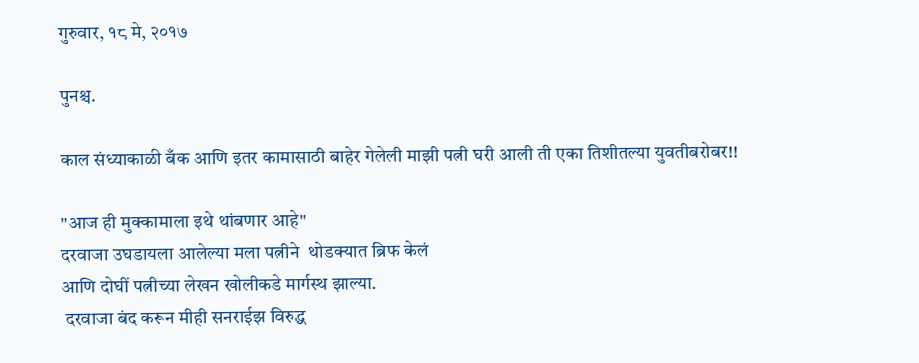गुरुवार, १८ मे, २०१७

पुनश्च.

काल संध्याकाळी बँक आणि इतर कामासाठी बाहेर गेलेली माझी पत्नी घरी आली ती एका तिशीतल्या युवतीबरोबर!!

"आज ही मुक्कामाला इथे थांबणार आहे"
दरवाजा उघडायला आलेल्या मला पत्नीने  थोडक्यात ब्रिफ केलं
आणि दोघीं पत्नीच्या लेखन खोलीकडे मार्गस्थ झाल्या.
 दरवाजा बंद करून मीही सनराईझ विरुद्ध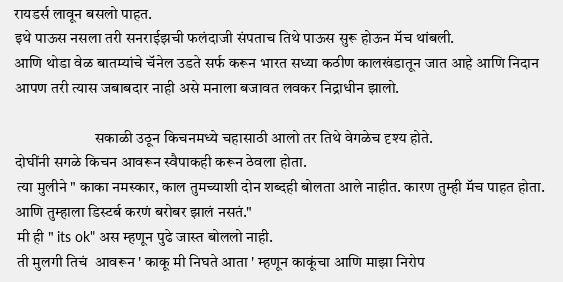रायडर्स लावून बसलो पाहत.
इथे पाऊस नसला तरी सनराईझची फलंदाजी संपताच तिथे पाऊस सुरू होऊन मॅच थांबली.
आणि थोडा वेळ बातम्यांचे चॅनेल उडते सर्फ करून भारत सध्या कठीण कालखंडातून जात आहे आणि निदान आपण तरी त्यास जबाबदार नाही असे मनाला बजावत लवकर निद्राधीन झालो.

                          सकाळी उठून किचनमध्ये चहासाठी आलो तर तिथे वेगळेच दृश्य होते.
दोघींनी सगळे किचन आवरून स्वैपाकही करून ठेवला होता.
 त्या मुलीने " काका नमस्कार, काल तुमच्याशी दोन शब्दही बोलता आले नाहीत. कारण तुम्ही मॅच पाहत होता. आणि तुम्हाला डिस्टर्ब करणं बरोबर झालं नसतं."
 मी ही " its ok" अस म्हणून पुढे जास्त बोललो नाही.
 ती मुलगी तिचं  आवरून ' काकू मी निघते आता ' म्हणून काकूंचा आणि माझा निरोप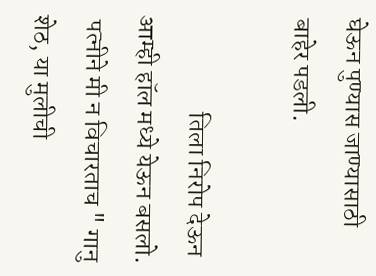घेऊन पुण्यास जाण्यासाठी बाहेर पडली.

                   तिला निरोप देऊन आम्ही हॉल मध्ये येऊन बसलो.
 पत्नीने मी न विचारताच " गानु शेठ, या मुलीची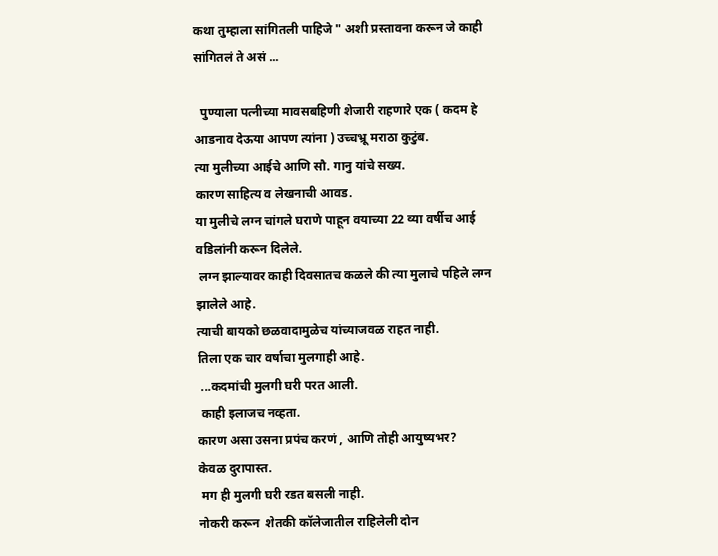कथा तुम्हाला सांगितली पाहिजे " अशी प्रस्तावना करून जे काही सांगितलं ते असं ...

  पुण्याला पत्नीच्या मावसबहिणी शेजारी राहणारे एक ( कदम हे आडनाव देऊया आपण त्यांना ) उच्चभ्रू मराठा कुटुंब.
त्या मुलीच्या आईचे आणि सौ. गानु यांचे सख्य.
कारण साहित्य व लेखनाची आवड.
या मुलीचे लग्न चांगले घराणे पाहून वयाच्या 22 व्या वर्षीच आई वडिलांनी करून दिलेले.
 लग्न झाल्यावर काही दिवसातच कळले की त्या मुलाचे पहिले लग्न झालेले आहे.
त्याची बायको छळवादामुळेच यांच्याजवळ राहत नाही.
तिला एक चार वर्षाचा मुलगाही आहे.
 ...कदमांची मुलगी घरी परत आली.
 काही इलाजच नव्हता.
कारण असा उसना प्रपंच करणं , आणि तोही आयुष्यभर?
केवळ दुरापास्त.
 मग ही मुलगी घरी रडत बसली नाही.
नोकरी करून  शेतकी कॉलेजातील राहिलेली दोन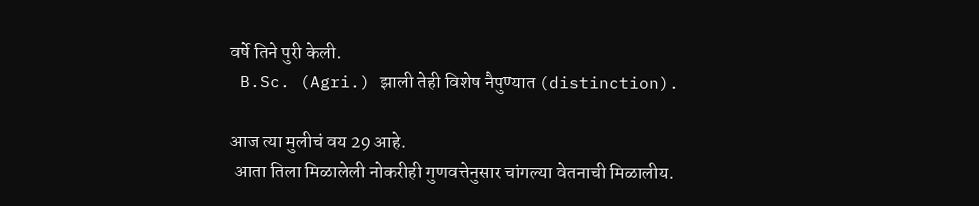वर्षे तिने पुरी केली.
 B.Sc. (Agri.) झाली तेही विशेष नैपुण्यात (distinction).

आज त्या मुलीचं वय 29 आहे.
 आता तिला मिळालेली नोकरीही गुणवत्तेनुसार चांगल्या वेतनाची मिळालीय.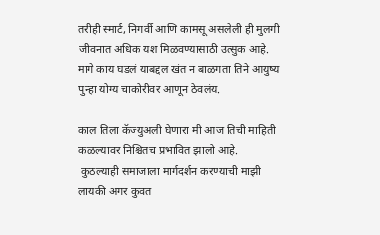तरीही स्मार्ट, निगर्वी आणि कामसू असलेली ही मुलगी जीवनात अधिक यश मिळवण्यासाठी उत्सुक आहे.
मागे काय घडलं याबद्दल खंत न बाळगता तिने आयुष्य पुन्हा योग्य चाकोरीवर आणून ठेवलंय.

काल तिला कॅज्युअली घेणारा मी आज तिची माहिती कळल्यावर निश्चितच प्रभावित झालो आहे.
 कुठल्याही समाजाला मार्गदर्शन करण्याची माझी लायकी अगर कुवत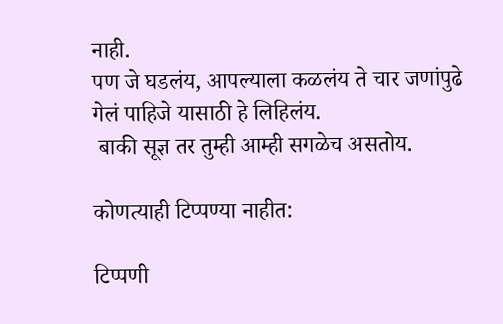नाही.
पण जे घडलंय, आपल्याला कळलंय ते चार जणांपुढे गेलं पाहिजे यासाठी हे लिहिलंय.
 बाकी सूज्ञ तर तुम्ही आम्ही सगळेच असतोय.

कोणत्याही टिप्पण्‍या नाहीत:

टिप्पणी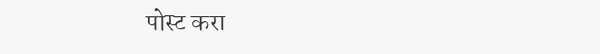पोस्ट करा